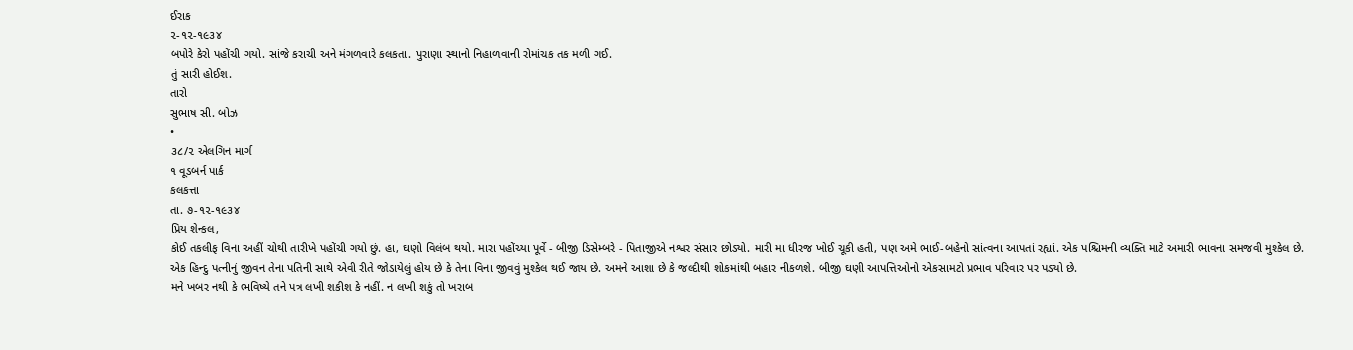ઈરાક
૨-૧૨-૧૯૩૪
બપોરે કેરો પહોંચી ગયો. સાંજે કરાચી અને મંગળવારે કલકતા. પુરાણા સ્થાનો નિહાળવાની રોમાંચક તક મળી ગઈ.
તું સારી હોઈશ.
તારો
સુભાષ સી. બોઝ
•
૩૮/૨ એલગિન માર્ગ
૧ વૂડબર્ન પાર્ક
કલકત્તા
તા. ૭-૧૨-૧૯૩૪
પ્રિય શેન્કલ,
કોઈ તકલીફ વિના અહીં ચોથી તારીખે પહોંચી ગયો છું. હા, ઘણો વિલંબ થયો. મારા પહોંચ્યા પૂર્વે - બીજી ડિસેમ્બરે - પિતાજીએ નશ્વર સંસાર છોડ્યો. મારી મા ધીરજ ખોઈ ચૂકી હતી, પણ અમે ભાઈ-બહેનો સાંત્વના આપતાં રહ્યાં. એક પશ્ચિમની વ્યક્તિ માટે અમારી ભાવના સમજવી મુશ્કેલ છે.
એક હિન્દુ પત્નીનું જીવન તેના પતિની સાથે એવી રીતે જોડાયેલું હોય છે કે તેના વિના જીવવું મુશ્કેલ થઈ જાય છે. અમને આશા છે કે જલ્દીથી શોકમાંથી બહાર નીકળશે. બીજી ઘણી આપત્તિઓનો એકસામટો પ્રભાવ પરિવાર પર પડ્યો છે.
મને ખબર નથી કે ભવિષ્યે તને પત્ર લખી શકીશ કે નહીં. ન લખી શકું તો ખરાબ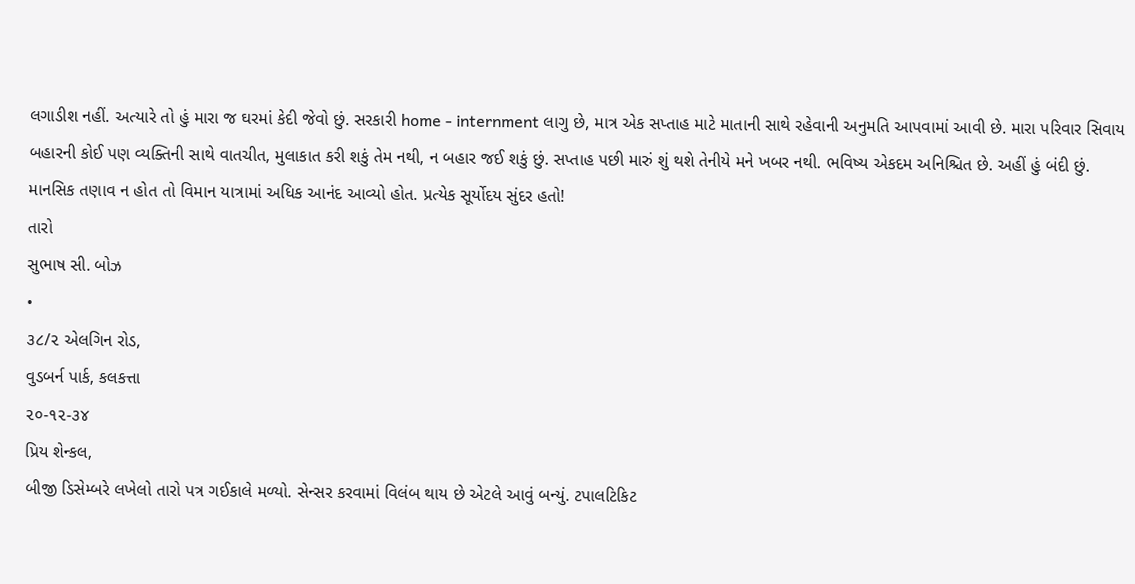લગાડીશ નહીં. અત્યારે તો હું મારા જ ઘરમાં કેદી જેવો છું. સરકારી home - internment લાગુ છે, માત્ર એક સપ્તાહ માટે માતાની સાથે રહેવાની અનુમતિ આપવામાં આવી છે. મારા પરિવાર સિવાય બહારની કોઈ પણ વ્યક્તિની સાથે વાતચીત, મુલાકાત કરી શકું તેમ નથી, ન બહાર જઈ શકું છું. સપ્તાહ પછી મારું શું થશે તેનીયે મને ખબર નથી. ભવિષ્ય એકદમ અનિશ્ચિત છે. અહીં હું બંદી છું. માનસિક તણાવ ન હોત તો વિમાન યાત્રામાં અધિક આનંદ આવ્યો હોત. પ્રત્યેક સૂર્યોદય સુંદર હતો!
તારો
સુભાષ સી. બોઝ
•
૩૮/૨ એલગિન રોડ,
વુડબર્ન પાર્ક, કલકત્તા
૨૦-૧૨-૩૪
પ્રિય શેન્કલ,
બીજી ડિસેમ્બરે લખેલો તારો પત્ર ગઈકાલે મળ્યો. સેન્સર કરવામાં વિલંબ થાય છે એટલે આવું બન્યું. ટપાલટિકિટ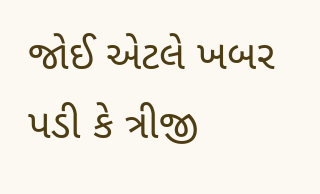જોઈ એટલે ખબર પડી કે ત્રીજી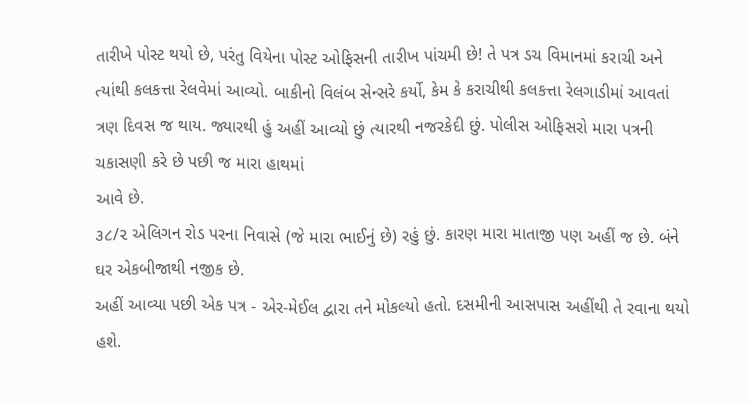તારીખે પોસ્ટ થયો છે, પરંતુ વિયેના પોસ્ટ ઓફિસની તારીખ પાંચમી છે! તે પત્ર ડચ વિમાનમાં કરાચી અને ત્યાંથી કલકત્તા રેલવેમાં આવ્યો. બાકીનો વિલંબ સેન્સરે કર્યો, કેમ કે કરાચીથી કલકત્તા રેલગાડીમાં આવતાં ત્રણ દિવસ જ થાય. જ્યારથી હું અહીં આવ્યો છું ત્યારથી નજરકેદી છું. પોલીસ ઓફિસરો મારા પત્રની ચકાસણી કરે છે પછી જ મારા હાથમાં
આવે છે.
૩૮/૨ એલિગન રોડ પરના નિવાસે (જે મારા ભાઈનું છે) રહું છું. કારણ મારા માતાજી પણ અહીં જ છે. બંને ઘર એકબીજાથી નજીક છે.
અહીં આવ્યા પછી એક પત્ર - એર-મેઈલ દ્વારા તને મોકલ્યો હતો. દસમીની આસપાસ અહીંથી તે રવાના થયો હશે.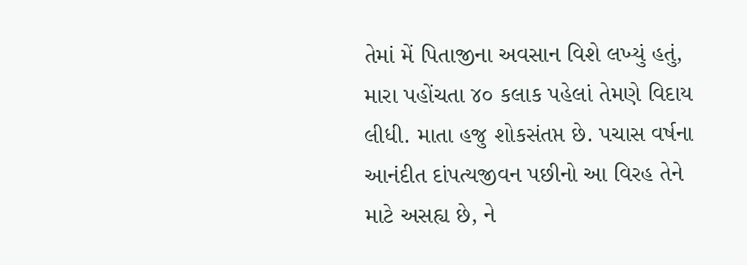તેમાં મેં પિતાજીના અવસાન વિશે લખ્યું હતું, મારા પહોંચતા ૪૦ કલાક પહેલાં તેમણે વિદાય લીધી. માતા હજુ શોકસંતપ્ત છે. પચાસ વર્ષના આનંદીત દાંપત્યજીવન પછીનો આ વિરહ તેને માટે અસહ્ય છે, ને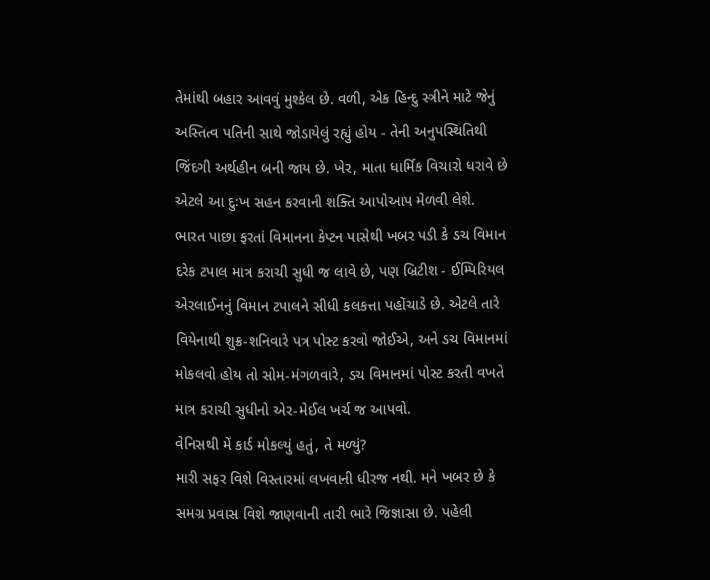તેમાંથી બહાર આવવું મુશ્કેલ છે. વળી, એક હિન્દુ સ્ત્રીને માટે જેનું અસ્તિત્વ પતિની સાથે જોડાયેલું રહ્યું હોય - તેની અનુપસ્થિતિથી જિંદગી અર્થહીન બની જાય છે. ખેર, માતા ધાર્મિક વિચારો ધરાવે છે એટલે આ દુઃખ સહન કરવાની શક્તિ આપોઆપ મેળવી લેશે.
ભારત પાછા ફરતાં વિમાનના કેપ્ટન પાસેથી ખબર પડી કે ડચ વિમાન દરેક ટપાલ માત્ર કરાચી સુધી જ લાવે છે, પણ બ્રિટીશ - ઈમ્પિરિયલ એરલાઈનનું વિમાન ટપાલને સીધી કલકત્તા પહોંચાડે છે. એટલે તારે વિયેનાથી શુક્ર-શનિવારે પત્ર પોસ્ટ કરવો જોઈએ, અને ડચ વિમાનમાં મોકલવો હોય તો સોમ-મંગળવારે, ડચ વિમાનમાં પોસ્ટ કરતી વખતે માત્ર કરાચી સુધીનો એર-મેઈલ ખર્ચ જ આપવો.
વેનિસથી મેં કાર્ડ મોકલ્યું હતું, તે મળ્યું?
મારી સફર વિશે વિસ્તારમાં લખવાની ધીરજ નથી. મને ખબર છે કે સમગ્ર પ્રવાસ વિશે જાણવાની તારી ભારે જિજ્ઞાસા છે. પહેલી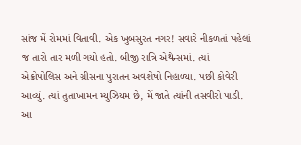સાંજ મેં રોમમાં વિતાવી. એક ખુબસુરત નગર! સવારે નીકળતાં પહેલાં જ તારો તાર મળી ગયો હતો. બીજી રાત્રિ એથેન્સમાં. ત્યાં એક્રોપોલિસ અને ગ્રીસના પુરાતન અવશેષો નિહાળ્યા. પછી કોવેરી આવ્યું. ત્યાં તુતાખામન મ્યુઝિયમ છે, મેં જાતે ત્યાંની તસવીરો પાડી. આ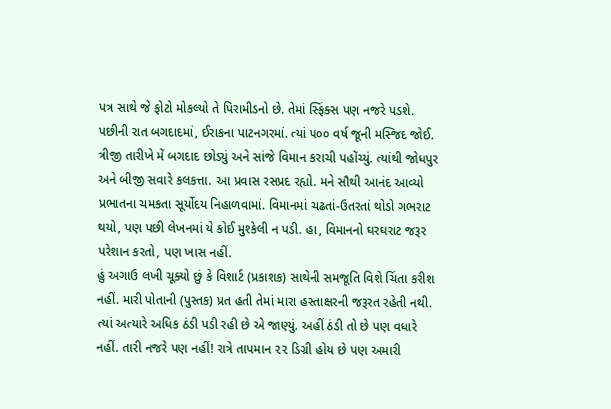પત્ર સાથે જે ફોટો મોકલ્યો તે પિરામીડનો છે. તેમાં સ્ફિંક્સ પણ નજરે પડશે. પછીની રાત બગદાદમાં, ઈરાકના પાટનગરમાં. ત્યાં ૫૦૦ વર્ષ જૂની મસ્જિદ જોઈ. ત્રીજી તારીખે મેં બગદાદ છોડ્યું અને સાંજે વિમાન કરાચી પહોંચ્યું. ત્યાંથી જોધપુર અને બીજી સવારે કલકત્તા. આ પ્રવાસ રસપ્રદ રહ્યો. મને સૌથી આનંદ આવ્યો પ્રભાતના ચમકતા સૂર્યોદય નિહાળવામાં. વિમાનમાં ચઢતાં-ઉતરતાં થોડો ગભરાટ થયો, પણ પછી લેખનમાં યે કોઈ મુશ્કેલી ન પડી. હા, વિમાનનો ઘરઘરાટ જરૂર પરેશાન કરતો, પણ ખાસ નહીં.
હું અગાઉ લખી ચૂક્યો છું કે વિશાર્ટ (પ્રકાશક) સાથેની સમજૂતિ વિશે ચિંતા કરીશ નહીં. મારી પોતાની (પુસ્તક) પ્રત હતી તેમાં મારા હસ્તાક્ષરની જરૂરત રહેતી નથી.
ત્યાં અત્યારે અધિક ઠંડી પડી રહી છે એ જાણ્યું. અહીં ઠંડી તો છે પણ વધારે નહીં. તારી નજરે પણ નહીં! રાત્રે તાપમાન ૨૨ ડિગ્રી હોય છે પણ અમારી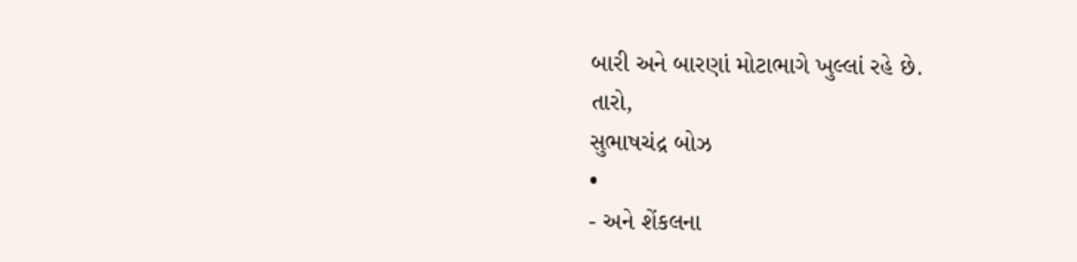બારી અને બારણાં મોટાભાગે ખુલ્લાં રહે છે.
તારો,
સુભાષચંદ્ર બોઝ
•
- અને શેંકલના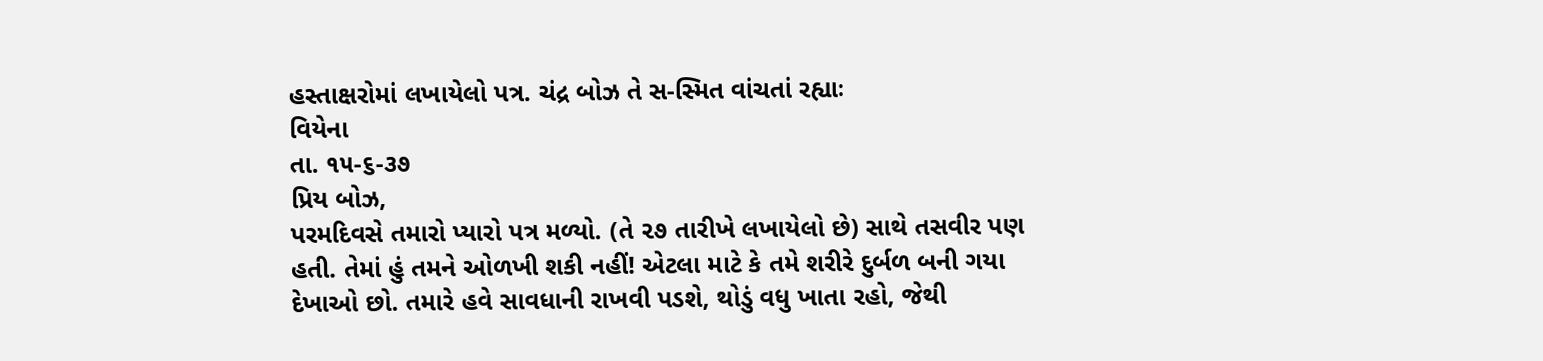હસ્તાક્ષરોમાં લખાયેલો પત્ર. ચંદ્ર બોઝ તે સ-સ્મિત વાંચતાં રહ્યાઃ
વિયેના
તા. ૧૫-૬-૩૭
પ્રિય બોઝ,
પરમદિવસે તમારો પ્યારો પત્ર મળ્યો. (તે ૨૭ તારીખે લખાયેલો છે) સાથે તસવીર પણ હતી. તેમાં હું તમને ઓળખી શકી નહીં! એટલા માટે કે તમે શરીરે દુર્બળ બની ગયા દેખાઓ છો. તમારે હવે સાવધાની રાખવી પડશે, થોડું વધુ ખાતા રહો, જેથી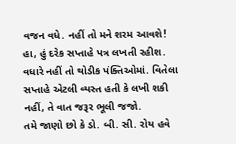વજન વધે. નહીં તો મને શરમ આવશે!
હા, હું દરેક સપ્તાહે પત્ર લખતી રહીશ. વધારે નહીં તો થોડીક પંક્તિઓમાં. વિતેલા સપ્તાહે એટલી વ્યસ્ત હતી કે લખી શકી નહીં, તે વાત જરૂર ભૂલી જજો.
તમે જાણો છો કે ડો. બી. સી. રોય હવે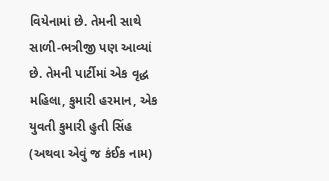વિયેનામાં છે. તેમની સાથે સાળી-ભત્રીજી પણ આવ્યાં છે. તેમની પાર્ટીમાં એક વૃદ્ધ મહિલા, કુમારી હરમાન, એક યુવતી કુમારી હુતી સિંહ (અથવા એવું જ કંઈક નામ)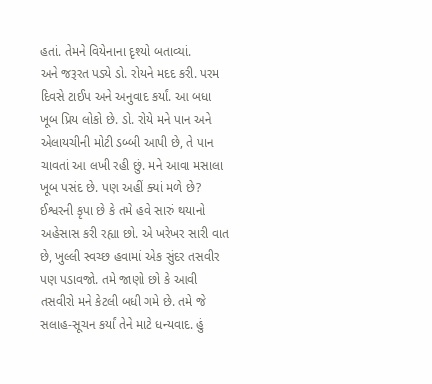હતાં. તેમને વિયેનાના દૃશ્યો બતાવ્યાં.
અને જરૂરત પડ્યે ડો. રોયને મદદ કરી. પરમ દિવસે ટાઈપ અને અનુવાદ કર્યાં. આ બધા ખૂબ પ્રિય લોકો છે. ડો. રોયે મને પાન અને એલાયચીની મોટી ડબ્બી આપી છે, તે પાન ચાવતાં આ લખી રહી છું. મને આવા મસાલા ખૂબ પસંદ છે. પણ અહીં ક્યાં મળે છે?
ઈશ્વરની કૃપા છે કે તમે હવે સારું થયાનો અહેસાસ કરી રહ્યા છો. એ ખરેખર સારી વાત છે, ખુલ્લી સ્વચ્છ હવામાં એક સુંદર તસવીર પણ પડાવજો. તમે જાણો છો કે આવી તસવીરો મને કેટલી બધી ગમે છે. તમે જે સલાહ-સૂચન કર્યાં તેને માટે ધન્યવાદ. હું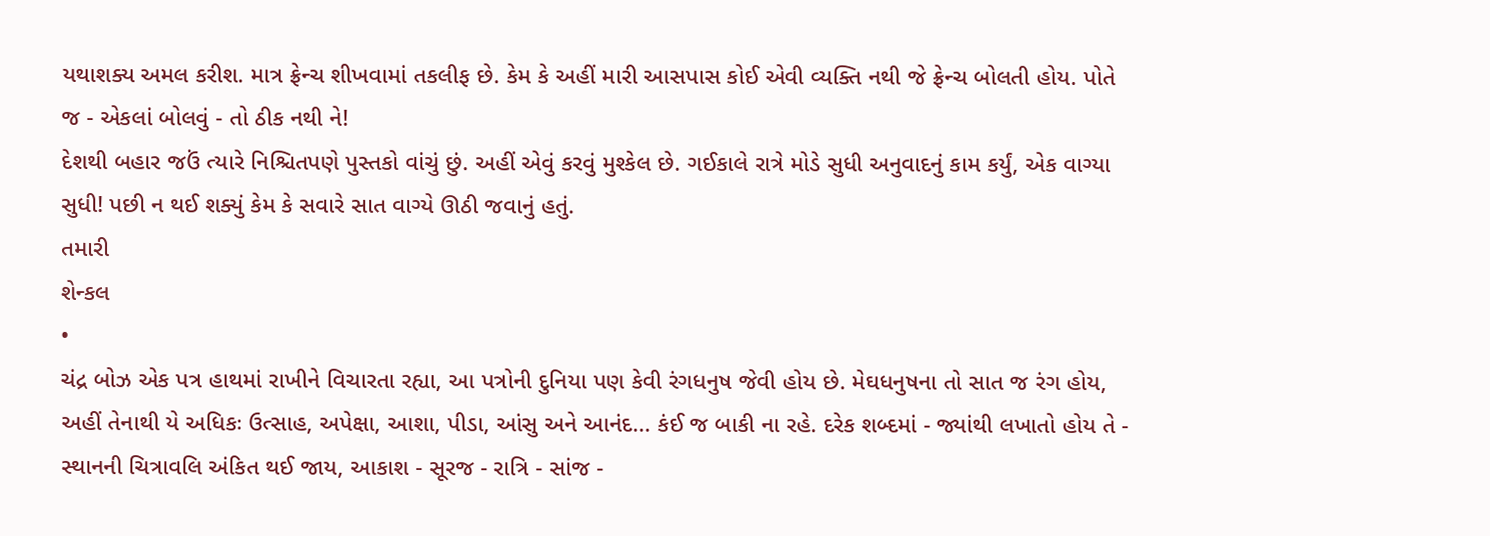યથાશક્ય અમલ કરીશ. માત્ર ફ્રેન્ચ શીખવામાં તકલીફ છે. કેમ કે અહીં મારી આસપાસ કોઈ એવી વ્યક્તિ નથી જે ફ્રેન્ચ બોલતી હોય. પોતે જ - એકલાં બોલવું - તો ઠીક નથી ને!
દેશથી બહાર જઉં ત્યારે નિશ્ચિતપણે પુસ્તકો વાંચું છું. અહીં એવું કરવું મુશ્કેલ છે. ગઈકાલે રાત્રે મોડે સુધી અનુવાદનું કામ કર્યું, એક વાગ્યા સુધી! પછી ન થઈ શક્યું કેમ કે સવારે સાત વાગ્યે ઊઠી જવાનું હતું.
તમારી
શેન્કલ
•
ચંદ્ર બોઝ એક પત્ર હાથમાં રાખીને વિચારતા રહ્યા, આ પત્રોની દુનિયા પણ કેવી રંગધનુષ જેવી હોય છે. મેઘધનુષના તો સાત જ રંગ હોય, અહીં તેનાથી યે અધિકઃ ઉત્સાહ, અપેક્ષા, આશા, પીડા, આંસુ અને આનંદ... કંઈ જ બાકી ના રહે. દરેક શબ્દમાં - જ્યાંથી લખાતો હોય તે - સ્થાનની ચિત્રાવલિ અંકિત થઈ જાય, આકાશ - સૂરજ - રાત્રિ - સાંજ -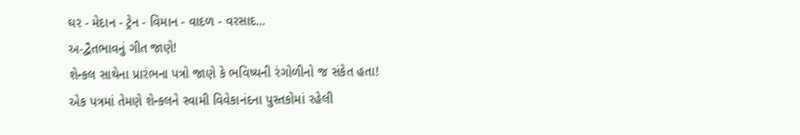ઘર - મેદાન - ટ્રેન - વિમાન - વાદળ - વરસાદ...
અ-દ્વૈતભાવનું ગીત જાણે!
શેન્કલ સાથેના પ્રારંભના પત્રો જાણે કે ભવિષ્યની રંગોળીનો જ સંકેત હતા!
એક પત્રમાં તેમણે શેન્કલને સ્વામી વિવેકાનંદના પુસ્તકોમાં રહેલી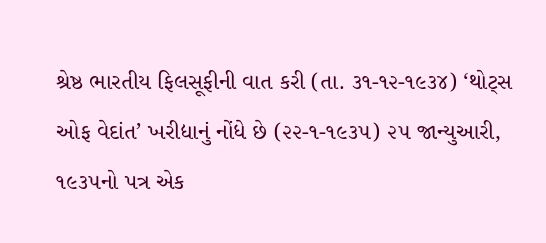શ્રેષ્ઠ ભારતીય ફિલસૂફીની વાત કરી (તા. ૩૧-૧૨-૧૯૩૪) ‘થોટ્સ ઓફ વેદાંત’ ખરીદ્યાનું નોંધે છે (૨૨-૧-૧૯૩૫) ૨૫ જાન્યુઆરી, ૧૯૩૫નો પત્ર એક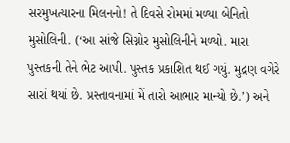સરમુખત્યારના મિલનનો! તે દિવસે રોમમાં મળ્યા બેનિતો મુસોલિની. (‘આ સાંજે સિગ્નોર મુસોલિનીને મળ્યો. મારા પુસ્તકની તેને ભેટ આપી. પુસ્તક પ્રકાશિત થઈ ગયું. મુદ્રણ વગેરે સારાં થયાં છે. પ્રસ્તાવનામાં મેં તારો આભાર માન્યો છે.’) અને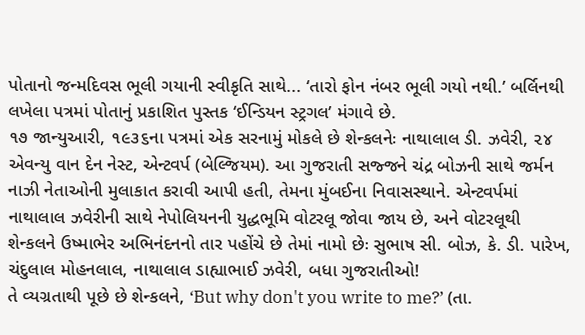પોતાનો જન્મદિવસ ભૂલી ગયાની સ્વીકૃતિ સાથે... ‘તારો ફોન નંબર ભૂલી ગયો નથી.’ બર્લિનથી લખેલા પત્રમાં પોતાનું પ્રકાશિત પુસ્તક ‘ઈન્ડિયન સ્ટ્રગલ’ મંગાવે છે.
૧૭ જાન્યુઆરી, ૧૯૩૬ના પત્રમાં એક સરનામું મોકલે છે શેન્કલનેઃ નાથાલાલ ડી. ઝવેરી, ૨૪ એવન્યુ વાન દેન નેસ્ટ, એન્ટવર્પ (બેલ્જિયમ). આ ગુજરાતી સજ્જને ચંદ્ર બોઝની સાથે જર્મન નાઝી નેતાઓની મુલાકાત કરાવી આપી હતી, તેમના મુંબઈના નિવાસસ્થાને. એન્ટવર્પમાં નાથાલાલ ઝવેરીની સાથે નેપોલિયનની યુદ્ધભૂમિ વોટરલૂ જોવા જાય છે, અને વોટરલૂથી શેન્કલને ઉષ્માભેર અભિનંદનનો તાર પહોંચે છે તેમાં નામો છેઃ સુભાષ સી. બોઝ, કે. ડી. પારેખ, ચંદુલાલ મોહનલાલ, નાથાલાલ ડાહ્યાભાઈ ઝવેરી, બધા ગુજરાતીઓ!
તે વ્યગ્રતાથી પૂછે છે શેન્કલને, ‘But why don't you write to me?’ (તા.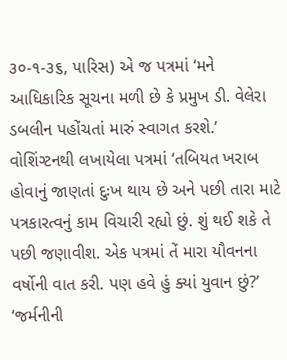૩૦-૧-૩૬, પારિસ) એ જ પત્રમાં ‘મને આધિકારિક સૂચના મળી છે કે પ્રમુખ ડી. વેલેરા ડબલીન પહોંચતાં મારું સ્વાગત કરશે.’
વોશિંગ્ટનથી લખાયેલા પત્રમાં ‘તબિયત ખરાબ હોવાનું જાણતાં દુઃખ થાય છે અને પછી તારા માટે પત્રકારત્વનું કામ વિચારી રહ્યો છું. શું થઈ શકે તે પછી જણાવીશ. એક પત્રમાં તેં મારા યૌવનના વર્ષોની વાત કરી. પણ હવે હું ક્યાં યુવાન છું?’
‘જર્મનીની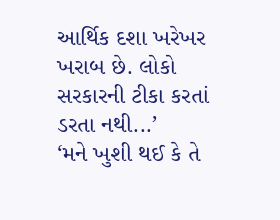આર્થિક દશા ખરેખર ખરાબ છે. લોકો સરકારની ટીકા કરતાં ડરતા નથી...’
‘મને ખુશી થઈ કે તે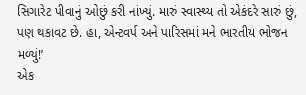સિગારેટ પીવાનું ઓછું કરી નાંખ્યું. મારું સ્વાસ્થ્ય તો એકંદરે સારું છું, પણ થકાવટ છે. હા, એન્ટવર્પ અને પારિસમાં મને ભારતીય ભોજન મળ્યું!’
એક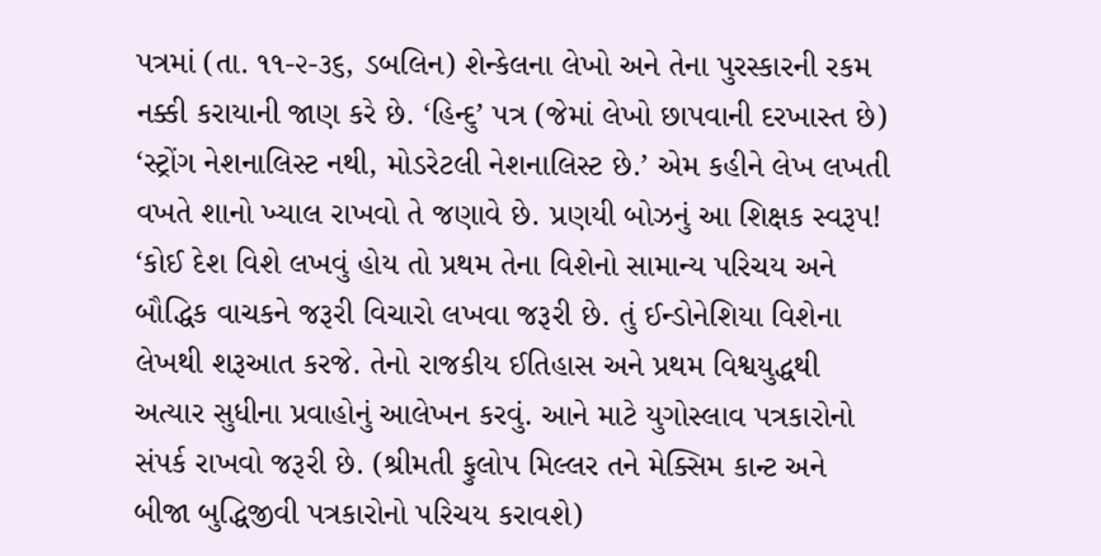પત્રમાં (તા. ૧૧-૨-૩૬, ડબલિન) શેન્કેલના લેખો અને તેના પુરસ્કારની રકમ નક્કી કરાયાની જાણ કરે છે. ‘હિન્દુ’ પત્ર (જેમાં લેખો છાપવાની દરખાસ્ત છે) ‘સ્ટ્રોંગ નેશનાલિસ્ટ નથી, મોડરેટલી નેશનાલિસ્ટ છે.’ એમ કહીને લેખ લખતી વખતે શાનો ખ્યાલ રાખવો તે જણાવે છે. પ્રણયી બોઝનું આ શિક્ષક સ્વરૂપ! ‘કોઈ દેશ વિશે લખવું હોય તો પ્રથમ તેના વિશેનો સામાન્ય પરિચય અને બૌદ્ધિક વાચકને જરૂરી વિચારો લખવા જરૂરી છે. તું ઈન્ડોનેશિયા વિશેના લેખથી શરૂઆત કરજે. તેનો રાજકીય ઈતિહાસ અને પ્રથમ વિશ્વયુદ્ધથી અત્યાર સુધીના પ્રવાહોનું આલેખન કરવું. આને માટે યુગોસ્લાવ પત્રકારોનો સંપર્ક રાખવો જરૂરી છે. (શ્રીમતી ફુલોપ મિલ્લર તને મેક્સિમ કાન્ટ અને બીજા બુદ્ધિજીવી પત્રકારોનો પરિચય કરાવશે)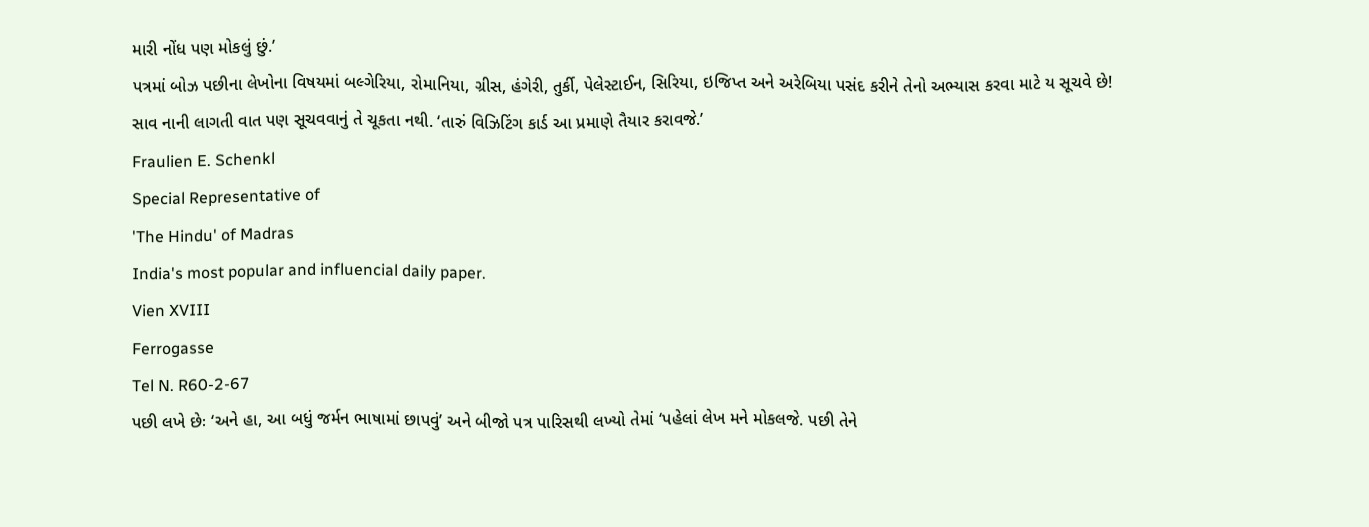મારી નોંધ પણ મોકલું છું.’
પત્રમાં બોઝ પછીના લેખોના વિષયમાં બલ્ગેરિયા, રોમાનિયા, ગ્રીસ, હંગેરી, તુર્કી, પેલેસ્ટાઈન, સિરિયા, ઇજિપ્ત અને અરેબિયા પસંદ કરીને તેનો અભ્યાસ કરવા માટે ય સૂચવે છે!
સાવ નાની લાગતી વાત પણ સૂચવવાનું તે ચૂકતા નથી. ‘તારું વિઝિટિંગ કાર્ડ આ પ્રમાણે તૈયાર કરાવજે.’
Fraulien E. Schenkl
Special Representative of
'The Hindu' of Madras
India's most popular and influencial daily paper.
Vien XVIII
Ferrogasse
Tel N. R60-2-67
પછી લખે છેઃ ‘અને હા, આ બધું જર્મન ભાષામાં છાપવું’ અને બીજો પત્ર પારિસથી લખ્યો તેમાં ‘પહેલાં લેખ મને મોકલજે. પછી તેને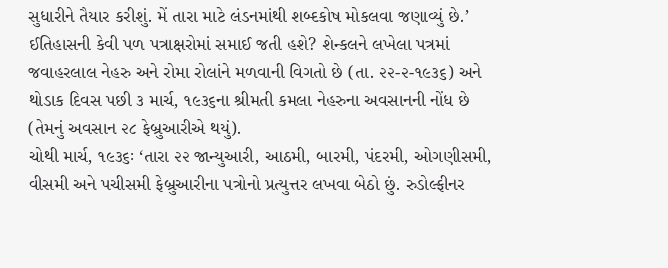સુધારીને તૈયાર કરીશું. મેં તારા માટે લંડનમાંથી શબ્દકોષ મોકલવા જણાવ્યું છે.’
ઈતિહાસની કેવી પળ પત્રાક્ષરોમાં સમાઈ જતી હશે? શેન્કલને લખેલા પત્રમાં જવાહરલાલ નેહરુ અને રોમા રોલાંને મળવાની વિગતો છે (તા. ૨૨-૨-૧૯૩૬) અને થોડાક દિવસ પછી ૩ માર્ચ, ૧૯૩૬ના શ્રીમતી કમલા નેહરુના અવસાનની નોંધ છે (તેમનું અવસાન ૨૮ ફેબ્રુઆરીએ થયું).
ચોથી માર્ચ, ૧૯૩૬ઃ ‘તારા ૨૨ જાન્યુઆરી, આઠમી, બારમી, પંદરમી, ઓગણીસમી, વીસમી અને પચીસમી ફેબ્રુઆરીના પત્રોનો પ્રત્યુત્તર લખવા બેઠો છું. રુડોલ્ફીનર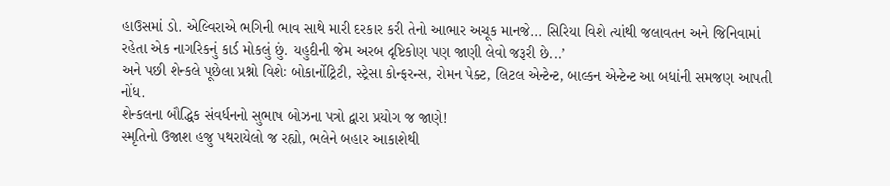હાઉસમાં ડો. એલ્વિરાએ ભગિની ભાવ સાથે મારી દરકાર કરી તેનો આભાર અચૂક માનજે... સિરિયા વિશે ત્યાંથી જલાવતન અને જિનિવામાં રહેતા એક નાગરિકનું કાર્ડ મોકલું છું. યહુદીની જેમ અરબ દૃષ્ટિકોણ પણ જાણી લેવો જરૂરી છે...’
અને પછી શેન્કલે પૂછેલા પ્રશ્નો વિશેઃ બોકાર્નોટ્રિટી, સ્ટ્રેસા કોન્ફરન્સ, રોમન પેક્ટ, લિટલ એન્ટેન્ટ, બાલ્કન એન્ટેન્ટ આ બધાંની સમજણ આપતી નોંધ.
શેન્કલના બૌદ્ધિક સંવર્ધનનો સુભાષ બોઝના પત્રો દ્વારા પ્રયોગ જ જાણે!
સ્મૃતિનો ઉજાશ હજુ પથરાયેલો જ રહ્યો, ભલેને બહાર આકાશેથી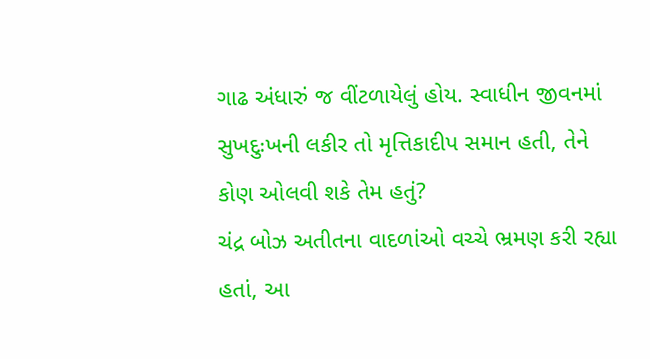ગાઢ અંધારું જ વીંટળાયેલું હોય. સ્વાધીન જીવનમાં સુખદુઃખની લકીર તો મૃત્તિકાદીપ સમાન હતી, તેને કોણ ઓલવી શકે તેમ હતું?
ચંદ્ર બોઝ અતીતના વાદળાંઓ વચ્ચે ભ્રમણ કરી રહ્યા હતાં, આ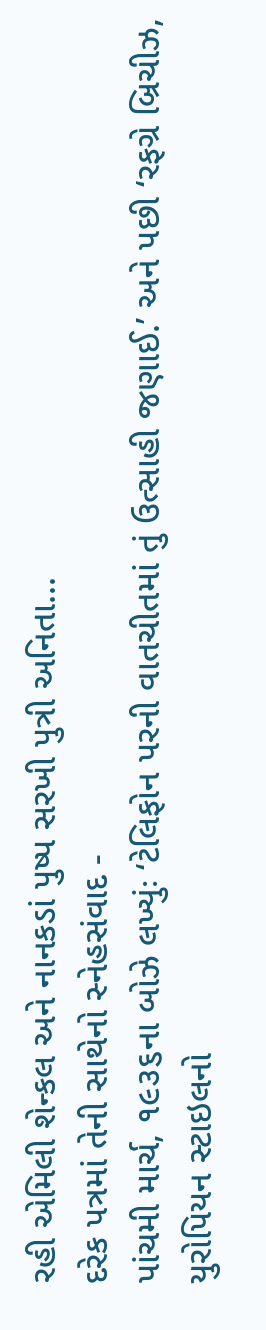રહી એમિલી શેન્કલ અને નાનકડાં પુષ્પ સરખી પુત્રી અનિતા...
દરેક પત્રમાં તેની સાથેનો સ્નેહસંવાદ -
પાંચમી માર્ચ, ૧૯૩૬ના બોઝે લખ્યુંઃ ‘ટેલિફોન પરની વાતચીતમાં તું ઉત્સાહી જણાઈ.’ અને પછી ‘રફગ્રે બ્રિચીઝ, યુરોપિયન સ્ટાઇલનો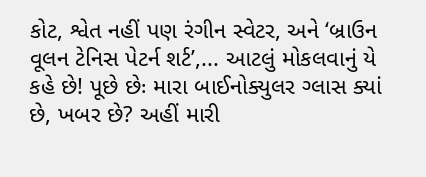કોટ, શ્વેત નહીં પણ રંગીન સ્વેટર, અને ‘બ્રાઉન વૂલન ટેનિસ પેટર્ન શર્ટ’,... આટલું મોકલવાનું યે કહે છે! પૂછે છેઃ મારા બાઈનોક્યુલર ગ્લાસ ક્યાં છે, ખબર છે? અહીં મારી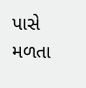પાસે મળતા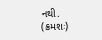નથી. (ક્રમશઃ)